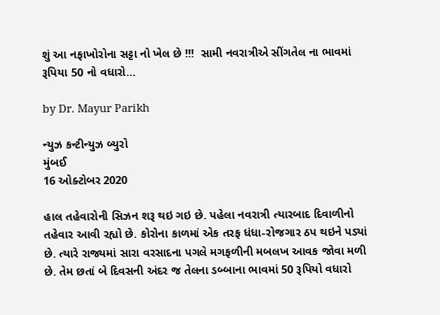શું આ નફાખોરોના સટ્ટા નો ખેલ છે !!!  સામી નવરાત્રીએ સીંગતેલ ના ભાવમાં રૂપિયા 50 નો વધારો…

by Dr. Mayur Parikh

ન્યુઝ કન્ટીન્યુઝ બ્યુરો
મુંબઈ
16 ઓક્ટોબર 2020

હાલ તહેવારોની સિઝન શરૂ થઇ ગઇ છે. પહેલા નવરાત્રી ત્યારબાદ દિવાળીનો તહેવાર આવી રહ્યો છે. કોરોના કાળમાં એક તરફ ધંધા-રોજગાર ઠપ થઇને પડ્યાં છે. ત્યારે રાજ્યમાં સારા વરસાદના પગલે મગફળીની મબલખ આવક જોવા મળી છે. તેમ છતાં બે દિવસની અંદર જ તેલના ડબ્બાના ભાવમાં 50 રૂપિયો વધારો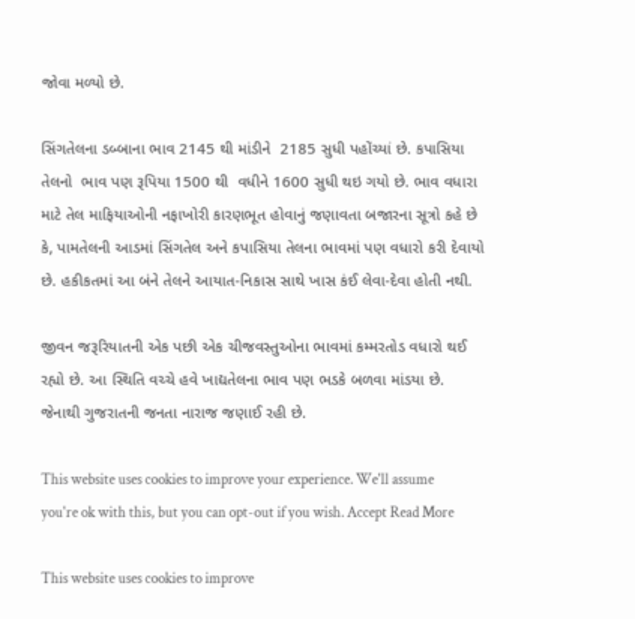જોવા મળ્યો છે.

સિંગતેલના ડબ્બાના ભાવ 2145 થી માંડીને  2185 સુધી પહોંચ્યાં છે. કપાસિયા તેલનો  ભાવ પણ રૂપિયા 1500 થી  વધીને 1600 સુધી થઇ ગયો છે. ભાવ વધારા માટે તેલ માફિયાઓની નફાખોરી કારણભૂત હોવાનું જણાવતા બજારના સૂત્રો કહે છે કે, પામતેલની આડમાં સિંગતેલ અને કપાસિયા તેલના ભાવમાં પણ વધારો કરી દેવાયો છે. હકીકતમાં આ બંને તેલને આયાત-નિકાસ સાથે ખાસ કંઈ લેવા-દેવા હોતી નથી.

જીવન જરૂરિયાતની એક પછી એક ચીજવસ્તુઓના ભાવમાં કમ્મરતોડ વધારો થઈ રહ્યો છે. આ સ્થિતિ વચ્ચે હવે ખાદ્યતેલના ભાવ પણ ભડકે બળવા માંડયા છે. જેનાથી ગુજરાતની જનતા નારાજ જણાઈ રહી છે.

This website uses cookies to improve your experience. We'll assume you're ok with this, but you can opt-out if you wish. Accept Read More

This website uses cookies to improve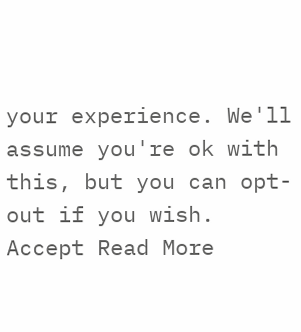your experience. We'll assume you're ok with this, but you can opt-out if you wish. Accept Read More